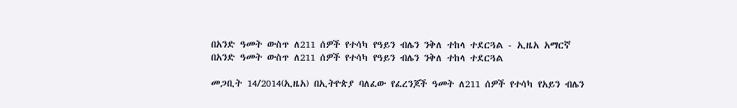በአንድ ዓመት ውስጥ ለ211 ሰዎች የተሳካ የዓይን ብሌን ንቅለ ተከላ ተደርጓል - ኢዜአ አማርኛ
በአንድ ዓመት ውስጥ ለ211 ሰዎች የተሳካ የዓይን ብሌን ንቅለ ተከላ ተደርጓል

መጋቢት 14/2014(ኢዜአ) በኢትዮጵያ ባለፈው የፈረንጆች ዓመት ለ211 ሰዎች የተሳካ የአይን ብሌን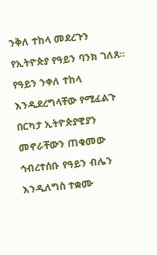ንቅለ ተከላ መደረጉን የኢትዮጵያ የዓይን ባንክ ገለጸ።
የዓይን ንቀለ ተከላ እንዲደረግላቸው የሚፈልጉ በርካታ ኢትዮጵያዊያን መኖራቸውን ጠቁመው ኅብረተሰቡ የዓይን ብሌን እንዲለግስ ተቋሙ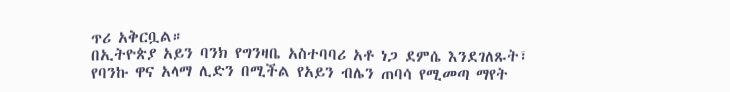ጥሪ አቅርቧል።
በኢትዮጵያ አይን ባንክ የግንዛቤ አስተባባሪ አቶ ነጋ ደምሴ እንደገለጹት፣ የባንኩ ዋና አላማ ሊድን በሚችል የአይን ብሌን ጠባሳ የሚመጣ ማየት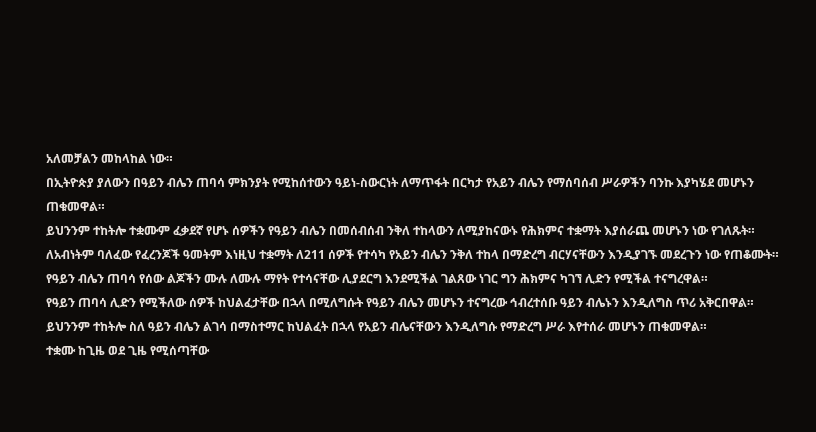አለመቻልን መከላከል ነው።
በኢትዮጵያ ያለውን በዓይን ብሌን ጠባሳ ምክንያት የሚከሰተውን ዓይነ-ስውርነት ለማጥፋት በርካታ የአይን ብሌን የማሰባሰብ ሥራዎችን ባንኩ እያካሄደ መሆኑን ጠቁመዋል።
ይህንንም ተከትሎ ተቋሙም ፈቃደኛ የሆኑ ሰዎችን የዓይን ብሌን በመሰብሰብ ንቅለ ተከላውን ለሚያከናውኑ የሕክምና ተቋማት እያሰራጨ መሆኑን ነው የገለጹት።
ለአብነትም ባለፈው የፈረንጆች ዓመትም እነዚህ ተቋማት ለ211 ሰዎች የተሳካ የአይን ብሌን ንቅለ ተከላ በማድረግ ብርሃናቸውን እንዲያገኙ መደረጉን ነው የጠቆሙት።
የዓይን ብሌን ጠባሳ የሰው ልጆችን ሙሉ ለሙሉ ማየት የተሳናቸው ሊያደርግ እንደሚችል ገልጸው ነገር ግን ሕክምና ካገኘ ሊድን የሚችል ተናግረዋል።
የዓይን ጠባሳ ሊድን የሚችለው ሰዎች ከህልፈታቸው በኋላ በሚለግሱት የዓይን ብሌን መሆኑን ተናግረው ኅብረተሰቡ ዓይን ብሌኑን እንዲለግስ ጥሪ አቅርበዋል።
ይህንንም ተከትሎ ስለ ዓይን ብሌን ልገሳ በማስተማር ከህልፈት በኋላ የአይን ብሌናቸውን እንዲለግሱ የማድረግ ሥራ እየተሰራ መሆኑን ጠቁመዋል።
ተቋሙ ከጊዜ ወደ ጊዜ የሚሰጣቸው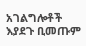አገልግሎቶች እያደጉ ቢመጡም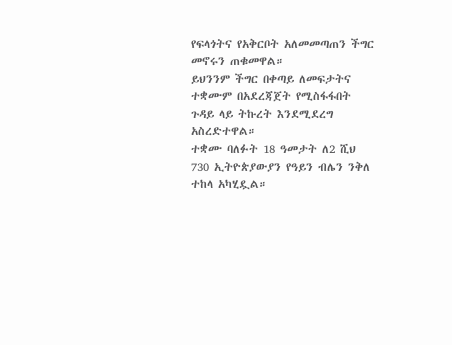የፍላጎትና የአቅርቦት አለመመጣጠን ችግር መኖሩን ጠቁመዋል።
ይህንንም ችግር በቀጣይ ለመፍታትና ተቋሙም በአደረጃጀት የሚስፋፋበት ጉዳይ ላይ ትኩረት እንደሚደረግ አስረድተዋል።
ተቋሙ ባለፉት 18 ዓመታት ለ2 ሺህ 730 ኢትዮጵያውያን የዓይን ብሌን ንቅለ ተከላ አካሂዷል።